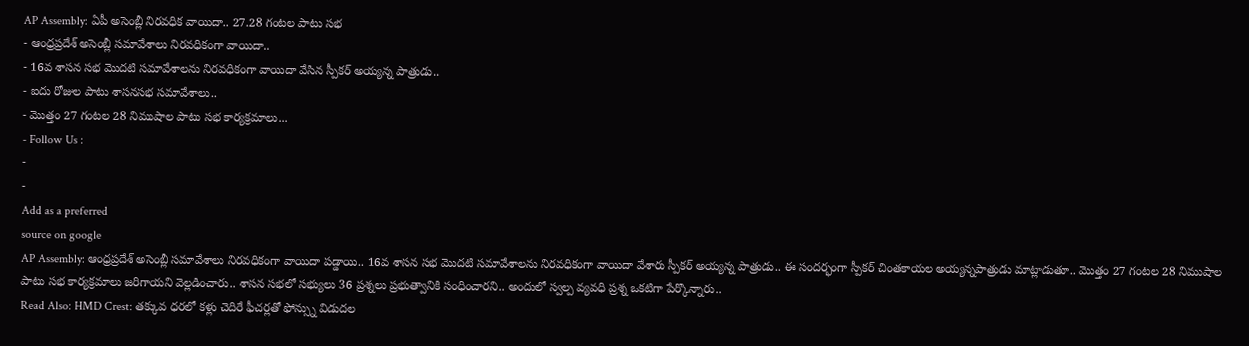AP Assembly: ఏపీ అసెంబ్లీ నిరవధిక వాయిదా.. 27.28 గంటల పాటు సభ
- ఆంధ్రప్రదేశ్ అసెంబ్లీ సమావేశాలు నిరవధికంగా వాయిదా..
- 16వ శాసన సభ మొదటి సమావేశాలను నిరవధికంగా వాయిదా వేసిన స్పీకర్ అయ్యన్న పాత్రుడు..
- ఐదు రోజుల పాటు శాసనసభ సమావేశాలు..
- మొత్తం 27 గంటల 28 నిముషాల పాటు సభ కార్యక్రమాలు...
- Follow Us :
-
-
Add as a preferred
source on google
AP Assembly: ఆంధ్రప్రదేశ్ అసెంబ్లీ సమావేశాలు నిరవధికంగా వాయిదా పడ్డాయి.. 16వ శాసన సభ మొదటి సమావేశాలను నిరవధికంగా వాయిదా వేశారు స్పీకర్ అయ్యన్న పాత్రుడు.. ఈ సందర్భంగా స్పీకర్ చింతకాయల అయ్యన్నపాత్రుడు మాట్లాడుతూ.. మొత్తం 27 గంటల 28 నిముషాల పాటు సభ కార్యక్రమాలు జరిగాయని వెల్లడించారు.. శాసన సభలో సభ్యులు 36 ప్రశ్నలు ప్రభుత్వానికి సంధించారని.. అందులో స్వల్ప వ్యవధి ప్రశ్న ఒకటిగా పేర్కొన్నారు..
Read Also: HMD Crest: తక్కువ ధరలో కళ్లు చెదిరే ఫీచర్లతో ఫోన్స్ను విడుదల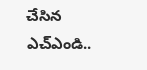చేసిన ఎచ్ఎండి..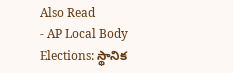Also Read
- AP Local Body Elections: స్థానిక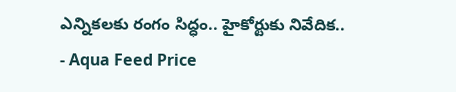ఎన్నికలకు రంగం సిద్ధం.. హైకోర్టుకు నివేదిక..
- Aqua Feed Price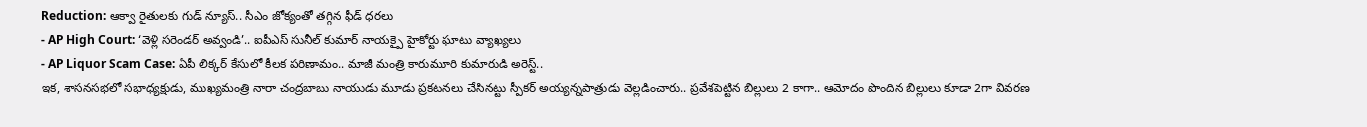Reduction: ఆక్వా రైతులకు గుడ్ న్యూస్.. సీఎం జోక్యంతో తగ్గిన ఫీడ్ ధరలు
- AP High Court: ‘వెళ్లి సరెండర్ అవ్వండి’.. ఐపీఎస్ సునీల్ కుమార్ నాయక్పై హైకోర్టు ఘాటు వ్యాఖ్యలు
- AP Liquor Scam Case: ఏపీ లిక్కర్ కేసులో కీలక పరిణామం.. మాజీ మంత్రి కారుమూరి కుమారుడి అరెస్ట్..
ఇక, శాసనసభలో సభాధ్యక్షుడు, ముఖ్యమంత్రి నారా చంద్రబాబు నాయుడు మూడు ప్రకటనలు చేసినట్టు స్పీకర్ అయ్యన్నపాత్రుడు వెల్లడించారు.. ప్రవేశపెట్టిన బిల్లులు 2 కాగా.. ఆమోదం పొందిన బిల్లులు కూడా 2గా వివరణ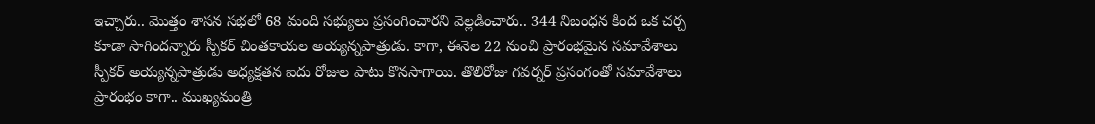ఇచ్చారు.. మొత్తం శాసన సభలో 68 మంది సభ్యులు ప్రసంగించారని వెల్లడించారు.. 344 నిబంధన కింద ఒక చర్చ కూడా సాగిందన్నారు స్పీకర్ చింతకాయల అయ్యన్నపాత్రుడు. కాగా, ఈనెల 22 నుంచి ప్రారంభమైన సమావేశాలు స్పీకర్ అయ్యన్నపాత్రుడు అధ్యక్షతన ఐదు రోజుల పాటు కొనసాగాయి. తొలిరోజు గవర్నర్ ప్రసంగంతో సమావేశాలు ప్రారంభం కాగా.. ముఖ్యమంత్రి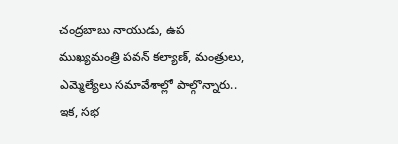చంద్రబాబు నాయుడు, ఉప ముఖ్యమంత్రి పవన్ కల్యాణ్, మంత్రులు, ఎమ్మెల్యేలు సమావేశాల్లో పాల్గొన్నారు.. ఇక, సభ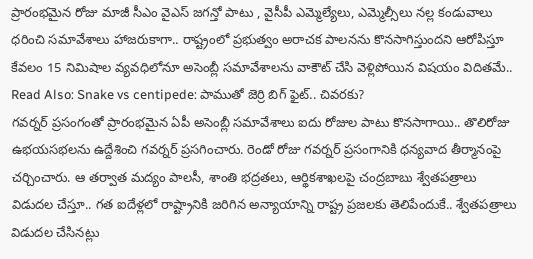ప్రారంభమైన రోజు మాజీ సీఎం వైఎస్ జగన్తో పాటు , వైసీపీ ఎమ్మెల్యేలు, ఎమ్మెల్సీలు నల్ల కండువాలు ధరించి సమావేశాలు హాజరుకాగా.. రాష్ట్రంలో ప్రభుత్వం అరాచక పాలనను కొనసాగిస్తుందని ఆరోపిస్తూ కేవలం 15 నిమిషాల వ్యవధిలోనూ అసెంబ్లీ సమావేశాలను వాకౌట్ చేసి వెళ్లిపోయిన విషయం విదితమే..
Read Also: Snake vs centipede: పాముతో జెర్రి బిగ్ ఫైట్.. చివరకు?
గవర్నర్ ప్రసంగంతో ప్రారంభమైన ఏపీ అసెంబ్లీ సమావేశాలు ఐదు రోజుల పాటు కొనసాగాయి.. తొలిరోజు ఉభయసభలను ఉద్దేశించి గవర్నర్ ప్రసగించారు. రెండో రోజు గవర్నర్ ప్రసంగానికి ధన్యవాద తీర్మానంపై చర్చించారు. ఆ తర్వాత మద్యం పాలసీ, శాంతి భద్రతలు, ఆర్థికశాఖలపై చంద్రబాబు శ్వేతపత్రాలు విడుదల చేస్తూ.. గత ఐదేళ్లలో రాష్ట్రానికి జరిగిన అన్యాయాన్ని రాష్ట్ర ప్రజలకు తెలిపేందుకే.. శ్వేతపత్రాలు విడుదల చేసినట్లు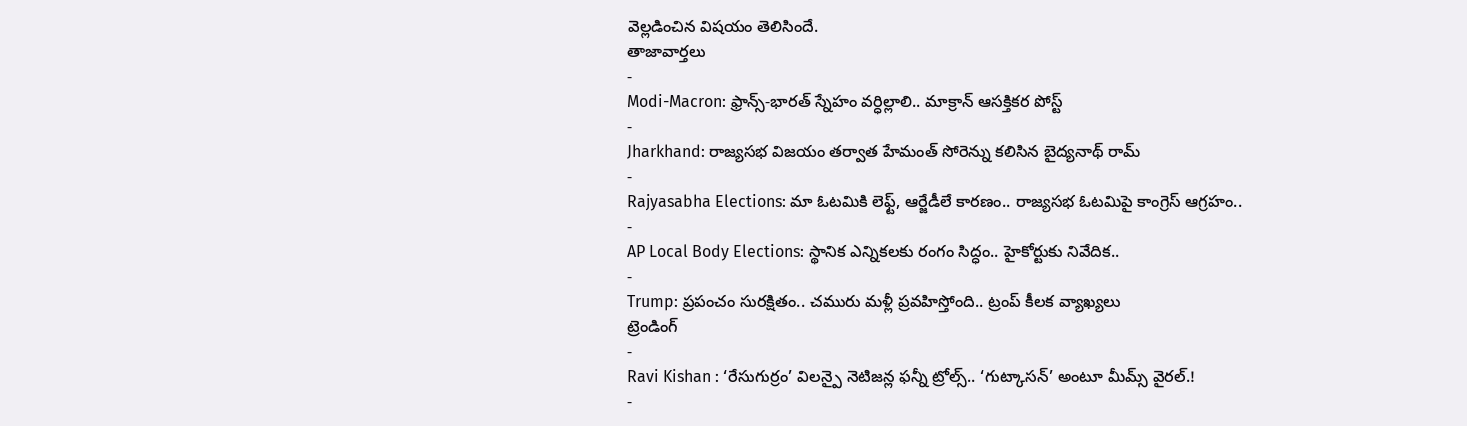వెల్లడించిన విషయం తెలిసిందే.
తాజావార్తలు
-
Modi-Macron: ఫ్రాన్స్-భారత్ స్నేహం వర్ధిల్లాలి.. మాక్రాన్ ఆసక్తికర పోస్ట్
-
Jharkhand: రాజ్యసభ విజయం తర్వాత హేమంత్ సోరెన్ను కలిసిన బైద్యనాథ్ రామ్
-
Rajyasabha Elections: మా ఓటమికి లెఫ్ట్, ఆర్జేడీలే కారణం.. రాజ్యసభ ఓటమిపై కాంగ్రెస్ ఆగ్రహం..
-
AP Local Body Elections: స్థానిక ఎన్నికలకు రంగం సిద్ధం.. హైకోర్టుకు నివేదిక..
-
Trump: ప్రపంచం సురక్షితం.. చమురు మళ్లీ ప్రవహిస్తోంది.. ట్రంప్ కీలక వ్యాఖ్యలు
ట్రెండింగ్
-
Ravi Kishan : ‘రేసుగుర్రం’ విలన్పై నెటిజన్ల ఫన్నీ ట్రోల్స్.. ‘గుట్కాసన్’ అంటూ మీమ్స్ వైరల్.!
-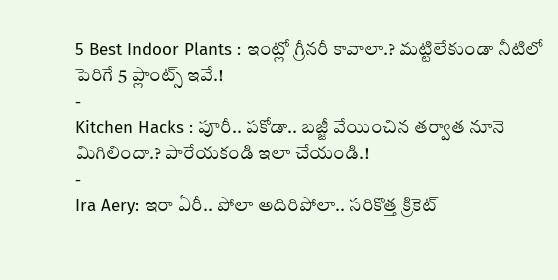5 Best Indoor Plants : ఇంట్లో గ్రీనరీ కావాలా.? మట్టిలేకుండా నీటిలో పెరిగే 5 ప్లాంట్స్ ఇవే.!
-
Kitchen Hacks : పూరీ.. పకోడా.. బజ్జీ వేయించిన తర్వాత నూనె మిగిలిందా.? పారేయకండి ఇలా చేయండి.!
-
Ira Aery: ఇరా ఏరీ.. పోలా అదిరిపోలా.. సరికొత్త క్రికెట్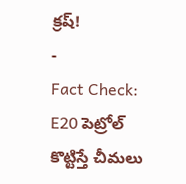క్రష్!
-
Fact Check: E20 పెట్రోల్ కొట్టిస్తే చీమలు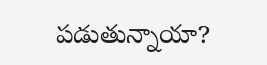పడుతున్నాయా?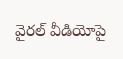వైరల్ వీడియోపై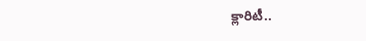క్లారిటీ..